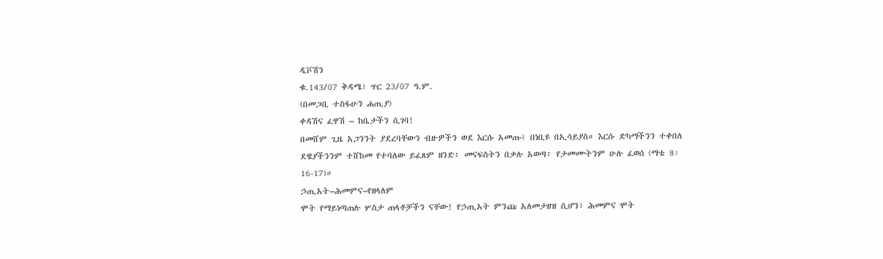ዲቮሽን
ቁ.143/07 ቅዳሜ፣ ጥር 23/07 ዓ.ም.
(በመጋቢ ተስፋሁን ሐጢያ)
ቀዳሽና ፈዋሽ – ከቤታችን ሲገባ!
በመሸም ጊዜ አጋንንት ያደረባቸውን ብዙዎችን ወደ እርሱ አመጡ፤ በነቢዩ በኢሳይያስ። እርሱ ድካማችንን ተቀበለ ደዌያችንንም ተሸከመ የተባለው ይፈጸም ዘንድ፥ መናፍስትን በቃሉ አወጣ፥ የታመሙትንም ሁሉ ፈወሰ (ማቴ 8፡16-17)።
ኃጢአት–ሕመምና–የዘላለም
ሞት የማይነጣጠሉ ሦስታ ጠላቶቻችን ናቸው! የኃጢአት ምንጩ አለመታዘዝ ሲሆን፣ ሕመምና ሞት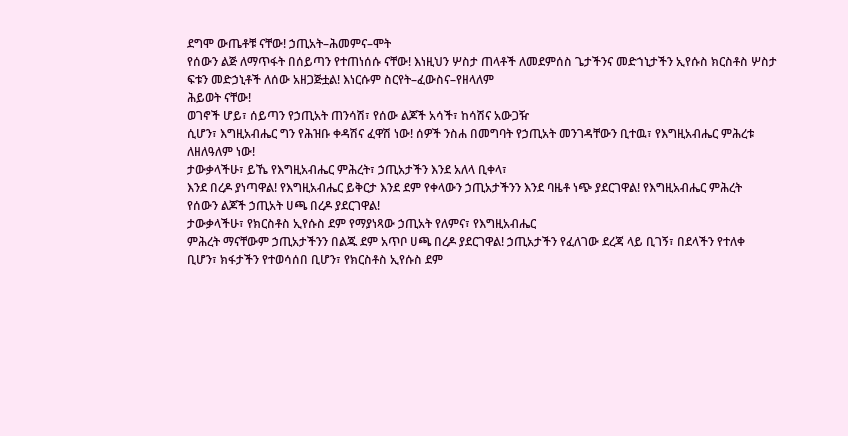ደግሞ ውጤቶቹ ናቸው! ኃጢአት–ሕመምና–ሞት
የሰውን ልጅ ለማጥፋት በሰይጣን የተጠነሰሱ ናቸው! እነዚህን ሦስታ ጠላቶች ለመደምሰስ ጌታችንና መድኀኒታችን ኢየሱስ ክርስቶስ ሦስታ
ፍቱን መድኃኒቶች ለሰው አዘጋጅቷል! እነርሱም ስርየት–ፈውስና–የዘላለም
ሕይወት ናቸው!
ወገኖች ሆይ፣ ሰይጣን የኃጢአት ጠንሳሽ፣ የሰው ልጆች አሳች፣ ከሳሽና አውጋዥ
ሲሆን፣ እግዚአብሔር ግን የሕዝቡ ቀዳሽና ፈዋሽ ነው! ሰዎች ንስሐ በመግባት የኃጢአት መንገዳቸውን ቢተዉ፣ የእግዚአብሔር ምሕረቱ
ለዘለዓለም ነው!
ታውቃላችሁ፣ ይኼ የእግዚአብሔር ምሕረት፣ ኃጢአታችን እንደ አለላ ቢቀላ፣
እንደ በረዶ ያነጣዋል! የእግዚአብሔር ይቅርታ እንደ ደም የቀላውን ኃጢአታችንን እንደ ባዜቶ ነጭ ያደርገዋል! የእግዚአብሔር ምሕረት
የሰውን ልጆች ኃጢአት ሀጫ በረዶ ያደርገዋል!
ታውቃላችሁ፣ የክርስቶስ ኢየሱስ ደም የማያነጻው ኃጢአት የለምና፣ የእግዚአብሔር
ምሕረት ማናቸውም ኃጢአታችንን በልጁ ደም አጥቦ ሀጫ በረዶ ያደርገዋል! ኃጢአታችን የፈለገው ደረጃ ላይ ቢገኝ፣ በደላችን የተለቀ
ቢሆን፣ ክፋታችን የተወሳሰበ ቢሆን፣ የክርስቶስ ኢየሱስ ደም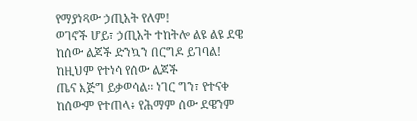የማያነጻው ኃጢአት የለም!
ወገኖች ሆይ፣ ኃጢአት ተከትሎ ልዩ ልዩ ደዌ ከሰው ልጆች ድንኳን በርግዶ ይገባል! ከዚህም የተነሳ የሰው ልጆች
ጤና እጅግ ይቃወሳል፡፡ ነገር ግን፣ የተናቀ
ከሰውም የተጠላ፥ የሕማም ሰው ደዌንም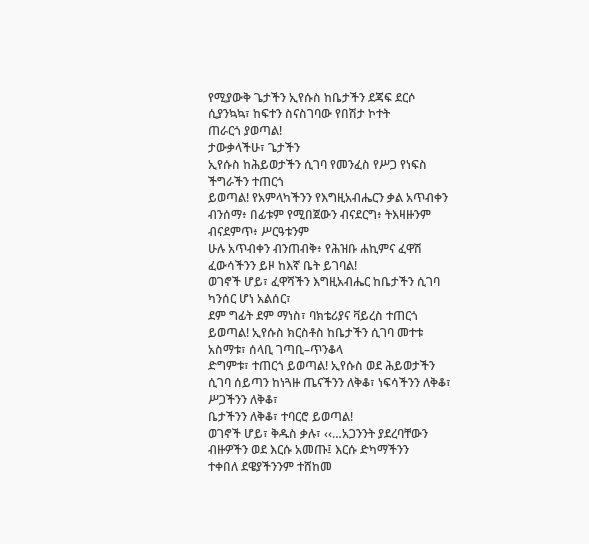የሚያውቅ ጌታችን ኢየሱስ ከቤታችን ደጃፍ ደርሶ ሲያንኳኳ፣ ከፍተን ስናስገባው የበሽታ ኮተት
ጠራርጎ ያወጣል!
ታውቃላችሁ፣ ጌታችን
ኢየሱስ ከሕይወታችን ሲገባ የመንፈስ የሥጋ የነፍስ ችግራችን ተጠርጎ
ይወጣል! የአምላካችንን የእግዚአብሔርን ቃል አጥብቀን ብንሰማ፥ በፊቱም የሚበጀውን ብናደርግ፥ ትእዛዙንም ብናደምጥ፥ ሥርዓቱንም
ሁሉ አጥብቀን ብንጠብቅ፥ የሕዝቡ ሐኪምና ፈዋሽ ፈውሳችንን ይዞ ከእኛ ቤት ይገባል!
ወገኖች ሆይ፣ ፈዋሻችን እግዚአብሔር ከቤታችን ሲገባ ካንሰር ሆነ አልሰር፣
ደም ግፊት ደም ማነስ፣ ባክቴሪያና ቫይረስ ተጠርጎ ይወጣል! ኢየሱስ ክርስቶስ ከቤታችን ሲገባ መተቱ አስማቱ፣ ሰላቢ ገጣቢ–ጥንቆላ
ድግምቱ፣ ተጠርጎ ይወጣል! ኢየሱስ ወደ ሕይወታችን ሲገባ ሰይጣን ከነጓዙ ጤናችንን ለቅቆ፣ ነፍሳችንን ለቅቆ፣ ሥጋችንን ለቅቆ፣
ቤታችንን ለቅቆ፣ ተባርሮ ይወጣል!
ወገኖች ሆይ፣ ቅዱስ ቃሉ፣ ‹‹…አጋንንት ያደረባቸውን ብዙዎችን ወደ እርሱ አመጡ፤ እርሱ ድካማችንን
ተቀበለ ደዌያችንንም ተሸከመ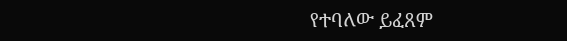የተባለው ይፈጸም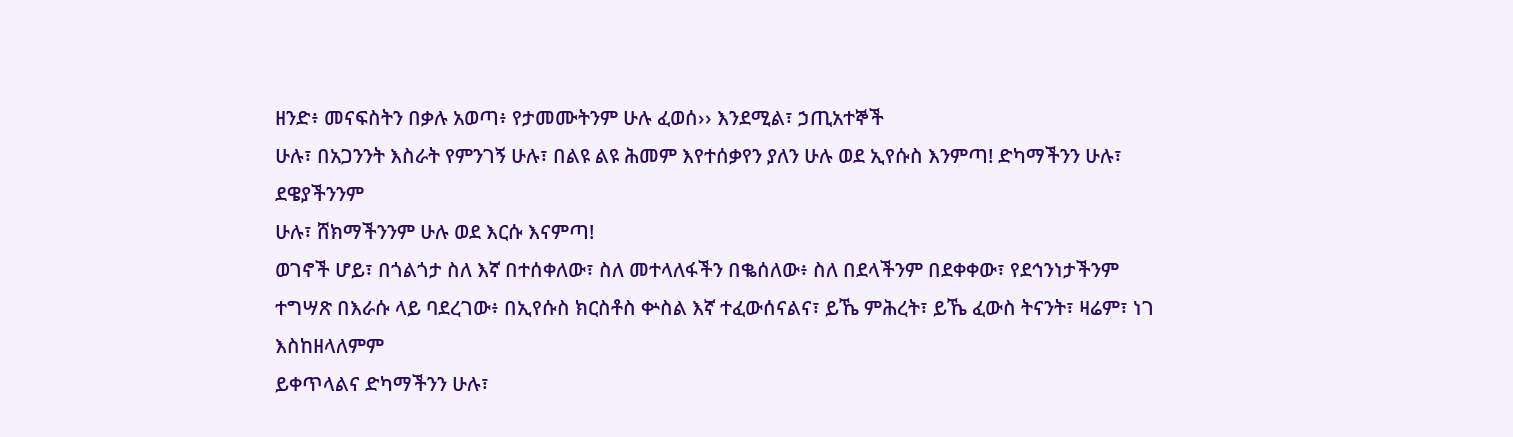ዘንድ፥ መናፍስትን በቃሉ አወጣ፥ የታመሙትንም ሁሉ ፈወሰ›› እንደሚል፣ ኃጢአተኞች
ሁሉ፣ በአጋንንት እስራት የምንገኝ ሁሉ፣ በልዩ ልዩ ሕመም እየተሰቃየን ያለን ሁሉ ወደ ኢየሱስ እንምጣ! ድካማችንን ሁሉ፣ ደዌያችንንም
ሁሉ፣ ሸክማችንንም ሁሉ ወደ እርሱ እናምጣ!
ወገኖች ሆይ፣ በጎልጎታ ስለ እኛ በተሰቀለው፣ ስለ መተላለፋችን በቈሰለው፥ ስለ በደላችንም በደቀቀው፣ የደኅንነታችንም
ተግሣጽ በእራሱ ላይ ባደረገው፥ በኢየሱስ ክርስቶስ ቍስል እኛ ተፈውሰናልና፣ ይኼ ምሕረት፣ ይኼ ፈውስ ትናንት፣ ዛሬም፣ ነገ እስከዘላለምም
ይቀጥላልና ድካማችንን ሁሉ፣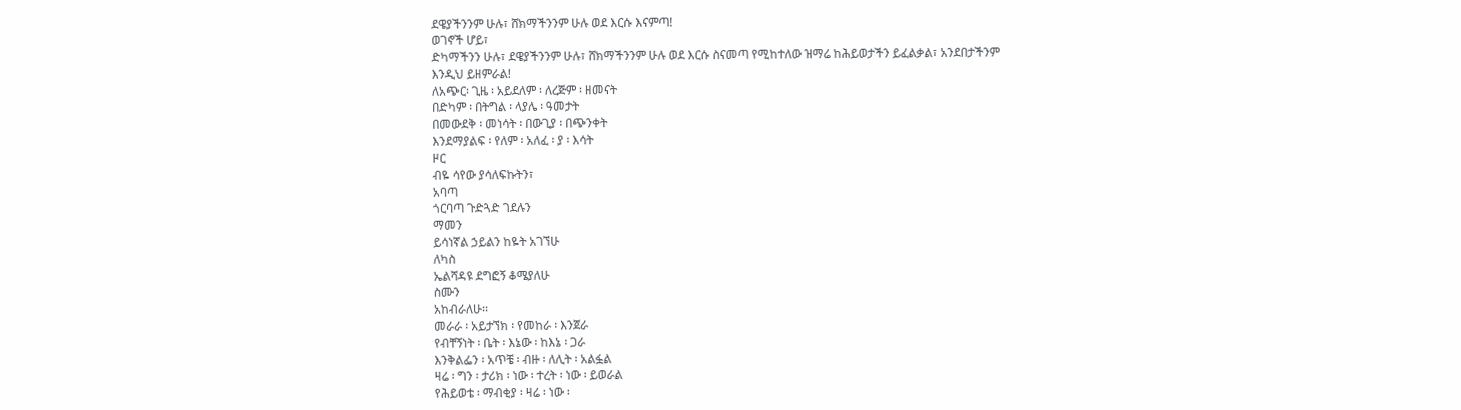ደዌያችንንም ሁሉ፣ ሸክማችንንም ሁሉ ወደ እርሱ እናምጣ!
ወገኖች ሆይ፣
ድካማችንን ሁሉ፣ ደዌያችንንም ሁሉ፣ ሸክማችንንም ሁሉ ወደ እርሱ ስናመጣ የሚከተለው ዝማሬ ከሕይወታችን ይፈልቃል፣ አንደበታችንም
እንዲህ ይዘምራል!
ለአጭር፡ ጊዜ ፡ አይደለም ፡ ለረጅም ፡ ዘመናት
በድካም ፡ በትግል ፡ ላያሌ ፡ ዓመታት
በመውደቅ ፡ መነሳት ፡ በውጊያ ፡ በጭንቀት
እንደማያልፍ ፡ የለም ፡ አለፈ ፡ ያ ፡ እሳት
ዞር
ብዬ ሳየው ያሳለፍኩትን፣
አባጣ
ጎርባጣ ጉድጓድ ገደሉን
ማመን
ይሳነኛል ኃይልን ከዬት አገኘሁ
ለካስ
ኤልሻዳዩ ደግፎኝ ቆሜያለሁ
ስሙን
አከብራለሁ፡፡
መራራ ፡ አይታኘክ ፡ የመከራ ፡ እንጀራ
የብቸኝነት ፡ ቤት ፡ እኔው ፡ ከእኔ ፡ ጋራ
እንቅልፌን ፡ አጥቼ ፡ ብዙ ፡ ለሊት ፡ አልፏል
ዛሬ ፡ ግን ፡ ታሪክ ፡ ነው ፡ ተረት ፡ ነው ፡ ይወራል
የሕይወቴ ፡ ማብቂያ ፡ ዛሬ ፡ ነው ፡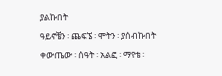ያልኩበት
ዓይኖቼን ፡ ጨፍኜ ፡ ሞትን ፡ ያሰብኩበት
ቀውጤው ፡ ሰዓት ፡ አልፎ ፡ ማየቴ ፡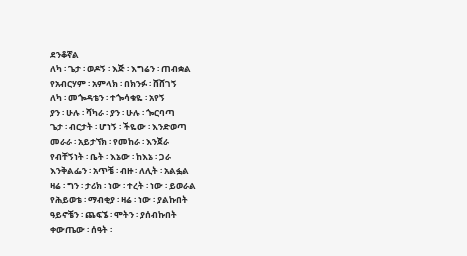ደንቆኛል
ለካ ፡ ጌታ ፡ ወዶኝ ፡ እጅ ፡ እግሬን ፡ ጠብቋል
የአብርሃም ፡ አምላክ ፡ በክንፉ ፡ ሸሸገኝ
ለካ ፡ መጐዳቴን ፡ ተጐሳቁዬ ፡ አየኝ
ያን ፡ ሁሉ ፡ ሻካራ ፡ ያን ፡ ሁሉ ፡ ጐርባጣ
ጌታ ፡ ብርታት ፡ ሆነኝ ፡ ችዬው ፡ እንድወጣ
መራራ ፡ አይታኘክ ፡ የመከራ ፡ እንጀራ
የብቸኝነት ፡ ቤት ፡ እኔው ፡ ከእኔ ፡ ጋራ
እንቅልፌን ፡ አጥቼ ፡ ብዙ ፡ ለሊት ፡ አልፏል
ዛሬ ፡ ግን ፡ ታሪክ ፡ ነው ፡ ተረት ፡ ነው ፡ ይወራል
የሕይወቴ ፡ ማብቂያ ፡ ዛሬ ፡ ነው ፡ ያልኩበት
ዓይኖቼን ፡ ጨፍኜ ፡ ሞትን ፡ ያሰብኩበት
ቀውጤው ፡ ሰዓት ፡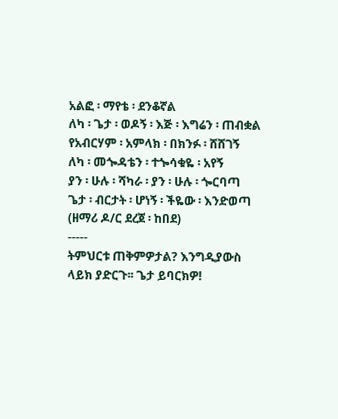አልፎ ፡ ማየቴ ፡ ደንቆኛል
ለካ ፡ ጌታ ፡ ወዶኝ ፡ እጅ ፡ እግሬን ፡ ጠብቋል
የአብርሃም ፡ አምላክ ፡ በክንፉ ፡ ሸሸገኝ
ለካ ፡ መጐዳቴን ፡ ተጐሳቁዬ ፡ አየኝ
ያን ፡ ሁሉ ፡ ሻካራ ፡ ያን ፡ ሁሉ ፡ ጐርባጣ
ጌታ ፡ ብርታት ፡ ሆነኝ ፡ ችዬው ፡ እንድወጣ
(ዘማሪ ዶ/ር ደረጀ ፡ ከበደ)
-----
ትምህርቱ ጠቅምዎታል? እንግዲያውስ ላይክ ያድርጉ፡፡ ጌታ ይባርክዎ!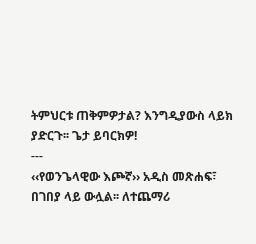ትምህርቱ ጠቅምዎታል? እንግዲያውስ ላይክ ያድርጉ፡፡ ጌታ ይባርክዎ!
---
‹‹የወንጌላዊው እጮኛ›› አዲስ መጽሐፍ፣ በገበያ ላይ ውሏል፡፡ ለተጨማሪ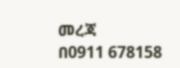መረጃ
በ0911 678158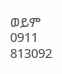ወይም 0911 813092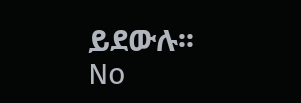ይደውሉ፡፡
No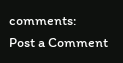comments:
Post a Comment